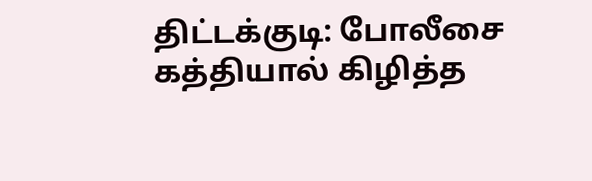திட்டக்குடி: போலீசை கத்தியால் கிழித்த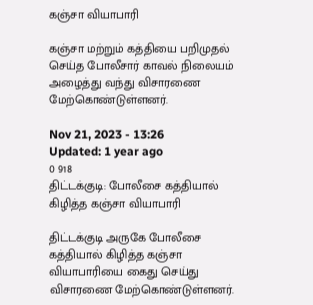கஞ்சா வியாபாரி

கஞ்சா மற்றும் கத்தியை பறிமுதல் செய்த போலீசார் காவல் நிலையம் அழைத்து வந்து விசாரணை மேற்கொண்டுள்ளனர்.

Nov 21, 2023 - 13:26
Updated: 1 year ago
0 918
திட்டக்குடி: போலீசை கத்தியால் கிழித்த கஞ்சா வியாபாரி

திட்டக்குடி அருகே போலீசை கத்தியால் கிழித்த கஞ்சா வியாபாரியை கைது செய்து விசாரணை மேற்கொண்டுள்ளனர்.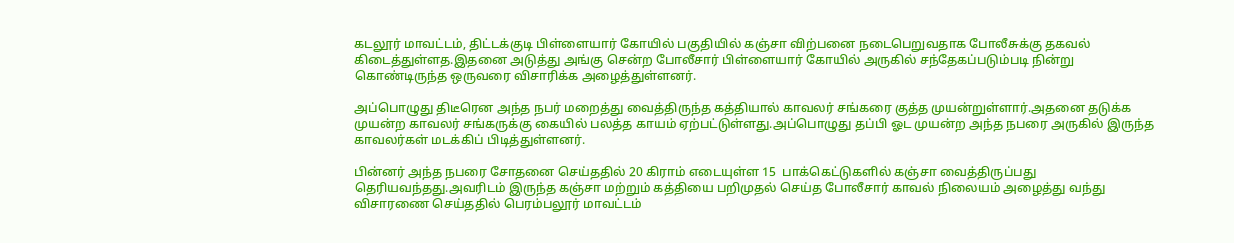கடலூர் மாவட்டம், திட்டக்குடி பிள்ளையார் கோயில் பகுதியில் கஞ்சா விற்பனை நடைபெறுவதாக போலீசுக்கு தகவல் கிடைத்துள்ளத.இதனை அடுத்து அங்கு சென்ற போலீசார் பிள்ளையார் கோயில் அருகில் சந்தேகப்படும்படி நின்று கொண்டிருந்த ஒருவரை விசாரிக்க அழைத்துள்ளனர்.

அப்பொழுது திடீரென அந்த நபர் மறைத்து வைத்திருந்த கத்தியால் காவலர் சங்கரை குத்த முயன்றுள்ளார்.அதனை தடுக்க முயன்ற காவலர் சங்கருக்கு கையில் பலத்த காயம் ஏற்பட்டுள்ளது.அப்பொழுது தப்பி ஓட முயன்ற அந்த நபரை அருகில் இருந்த காவலர்கள் மடக்கிப் பிடித்துள்ளனர்.

பின்னர் அந்த நபரை சோதனை செய்ததில் 20 கிராம் எடையுள்ள 15  பாக்கெட்டுகளில் கஞ்சா வைத்திருப்பது தெரியவந்தது.அவரிடம் இருந்த கஞ்சா மற்றும் கத்தியை பறிமுதல் செய்த போலீசார் காவல் நிலையம் அழைத்து வந்து விசாரணை செய்ததில் பெரம்பலூர் மாவட்டம்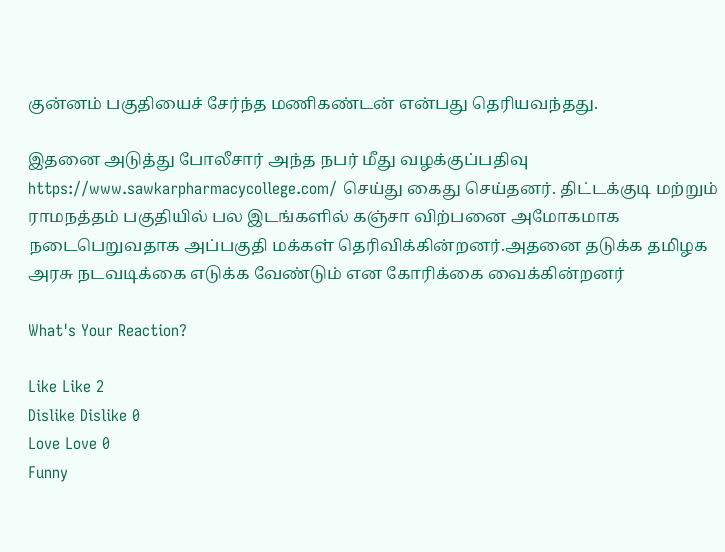குன்னம் பகுதியைச் சேர்ந்த மணிகண்டன் என்பது தெரியவந்தது.

இதனை அடுத்து போலீசார் அந்த நபர் மீது வழக்குப்பதிவு https://www.sawkarpharmacycollege.com/ செய்து கைது செய்தனர். திட்டக்குடி மற்றும் ராமநத்தம் பகுதியில் பல இடங்களில் கஞ்சா விற்பனை அமோகமாக நடைபெறுவதாக அப்பகுதி மக்கள் தெரிவிக்கின்றனர்.அதனை தடுக்க தமிழக அரசு நடவடிக்கை எடுக்க வேண்டும் என கோரிக்கை வைக்கின்றனர்

What's Your Reaction?

Like Like 2
Dislike Dislike 0
Love Love 0
Funny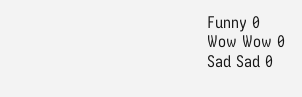Funny 0
Wow Wow 0
Sad Sad 0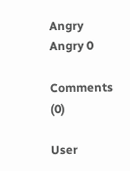Angry Angry 0

Comments (0)

User